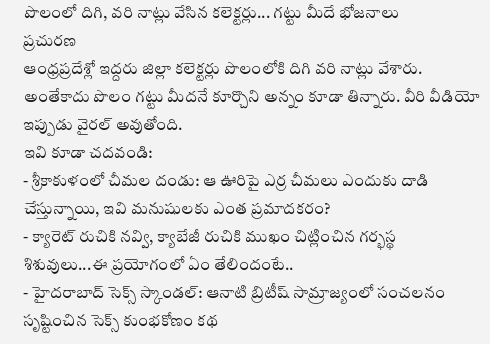పొలంలో దిగి, వరి నాట్లు వేసిన కలెక్టర్లు... గట్టు మీదే భోజనాలు
ప్రచురణ
ఆంధ్రప్రదేశ్లో ఇద్దరు జిల్లా కలెక్టర్లు పొలంలోకి దిగి వరి నాట్లు వేశారు. అంతేకాదు పొలం గట్టు మీదనే కూర్చొని అన్నం కూడా తిన్నారు. వీరి వీడియో ఇప్పుడు వైరల్ అవుతోంది.
ఇవి కూడా చదవండి:
- శ్రీకాకుళంలో చీమల దండు: ఆ ఊరిపై ఎర్ర చీమలు ఎందుకు దాడి చేస్తున్నాయి, ఇవి మనుషులకు ఎంత ప్రమాదకరం?
- క్యారెట్ రుచికి నవ్వి, క్యాబేజీ రుచికి ముఖం చిట్లించిన గర్భస్థ శిశువులు...ఈ ప్రయోగంలో ఏం తేలిందంటే..
- హైదరాబాద్ సెక్స్ స్కాండల్: ఆనాటి బ్రిటీష్ సామ్రాజ్యంలో సంచలనం సృష్టించిన సెక్స్ కుంభకోణం కథ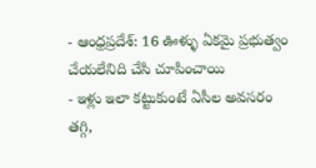- ఆంధ్రప్రదేశ్: 16 ఊళ్ళు ఏకమై ప్రభుత్వం చేయలేనిది చేసి చూపించాయి
- ఇళ్లు ఇలా కట్టుకుంటే ఏసీల అవసరం తగ్గి,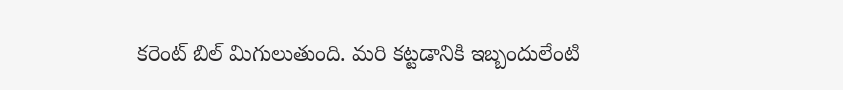కరెంట్ బిల్ మిగులుతుంది. మరి కట్టడానికి ఇబ్బందులేంటి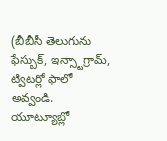(బీబీసీ తెలుగును ఫేస్బుక్, ఇన్స్టాగ్రామ్, ట్విటర్లో ఫాలో అవ్వండి. యూట్యూబ్లో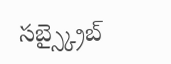సబ్స్క్రైబ్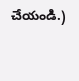చేయండి.)